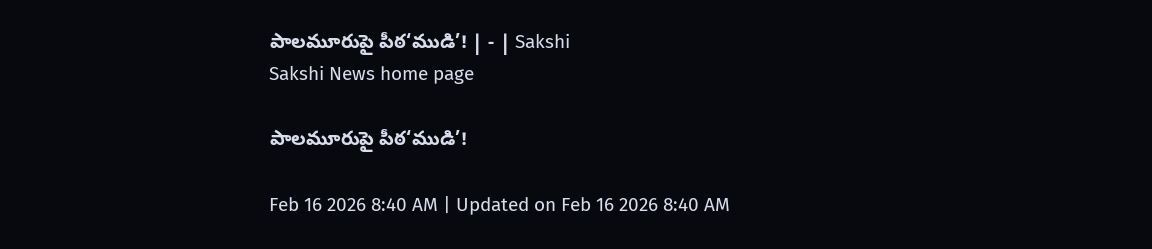పాలమూరుపై పీఠ‘ముడి’! | - | Sakshi
Sakshi News home page

పాలమూరుపై పీఠ‘ముడి’!

Feb 16 2026 8:40 AM | Updated on Feb 16 2026 8:40 AM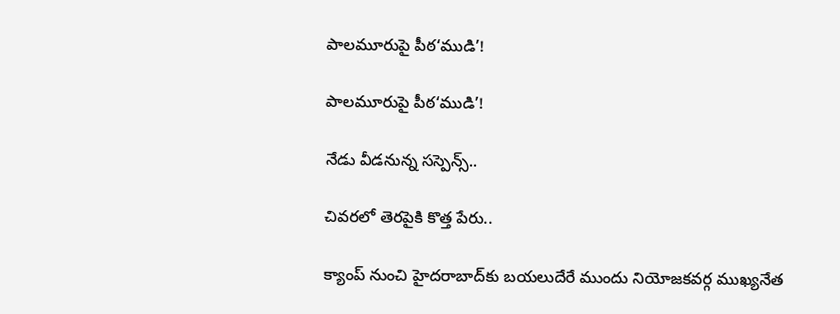పాలమూరుపై పీఠ‘ముడి’!

పాలమూరుపై పీఠ‘ముడి’!

నేడు వీడనున్న సస్పెన్స్‌..

చివరలో తెరపైకి కొత్త పేరు..

క్యాంప్‌ నుంచి హైదరాబాద్‌కు బయలుదేరే ముందు నియోజకవర్గ ముఖ్యనేత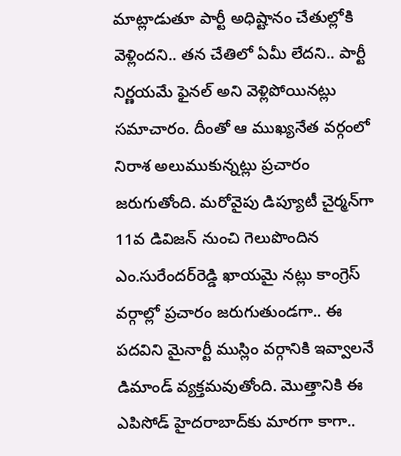మాట్లాడుతూ పార్టీ అధిష్టానం చేతుల్లోకి వెళ్లిందని.. తన చేతిలో ఏమీ లేదని.. పార్టీ నిర్ణయమే ఫైనల్‌ అని వెళ్లిపోయినట్లు సమాచారం. దీంతో ఆ ముఖ్యనేత వర్గంలో నిరాశ అలుముకున్నట్లు ప్రచారం జరుగుతోంది. మరోవైపు డిప్యూటీ చైర్మన్‌గా 11వ డివిజన్‌ నుంచి గెలుపొందిన ఎం.సురేందర్‌రెడ్డి ఖాయమై నట్లు కాంగ్రెస్‌ వర్గాల్లో ప్రచారం జరుగుతుండగా.. ఈ పదవిని మైనార్టీ ముస్లిం వర్గానికి ఇవ్వాలనే డిమాండ్‌ వ్యక్తమవుతోంది. మొత్తానికి ఈ ఎపిసోడ్‌ హైదరాబాద్‌కు మారగా కాగా..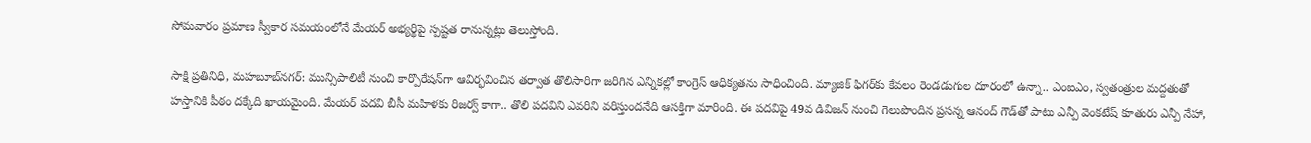సోమవారం ప్రమాణ స్వీకార సమయంలోనే మేయర్‌ అభ్యర్థిపై స్పష్టత రానున్నట్లు తెలుస్తోంది.

సాక్షి ప్రతినిధి, మహబూబ్‌నగర్‌: మున్సిపాలిటీ నుంచి కార్పొరేషన్‌గా ఆవిర్భవించిన తర్వాత తొలిసారిగా జరిగిన ఎన్నికల్లో కాంగ్రెస్‌ ఆధిక్యతను సాధించింది. మ్యాజిక్‌ ఫిగర్‌కు కేవలం రెండడుగుల దూరంలో ఉన్నా.. ఎంఐఎం, స్వతంత్రుల మద్దతుతో హస్తానికి పీఠం దక్కేది ఖాయమైంది. మేయర్‌ పదవి బీసీ మహిళకు రిజర్వ్‌ కాగా.. తొలి పదవిని ఎవరిని వరిస్తుందనేది ఆసక్తిగా మారింది. ఈ పదవిపై 49వ డివిజన్‌ నుంచి గెలుపొందిన ప్రసన్న ఆనంద్‌ గౌడ్‌తో పాటు ఎన్పీ వెంకటేష్‌ కూతురు ఎన్పీ నేహా,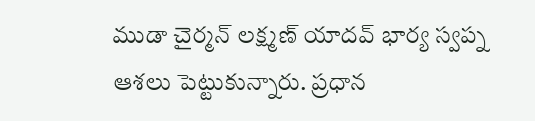ముడా చైర్మన్‌ లక్ష్మణ్‌ యాదవ్‌ భార్య స్వప్న ఆశలు పెట్టుకున్నారు. ప్రధాన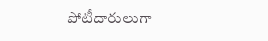పోటీదారులుగా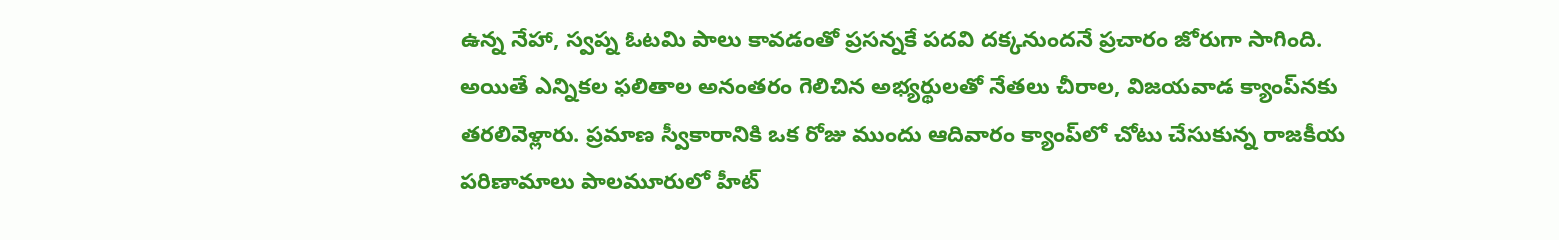ఉన్న నేహా, స్వప్న ఓటమి పాలు కావడంతో ప్రసన్నకే పదవి దక్కనుందనే ప్రచారం జోరుగా సాగింది. అయితే ఎన్నికల ఫలితాల అనంతరం గెలిచిన అభ్యర్థులతో నేతలు చీరాల, విజయవాడ క్యాంప్‌నకు తరలివెళ్లారు. ప్రమాణ స్వీకారానికి ఒక రోజు ముందు ఆదివారం క్యాంప్‌లో చోటు చేసుకున్న రాజకీయ పరిణామాలు పాలమూరులో హీట్‌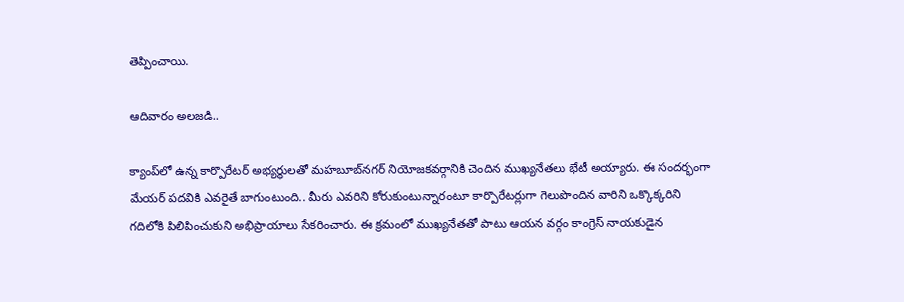తెప్పించాయి.

ఆదివారం అలజడి..

క్యాంప్‌లో ఉన్న కార్పొరేటర్‌ అభ్యర్థులతో మహబూబ్‌నగర్‌ నియోజకవర్గానికి చెందిన ముఖ్యనేతలు భేటీ అయ్యారు. ఈ సందర్భంగా మేయర్‌ పదవికి ఎవరైతే బాగుంటుంది.. మీరు ఎవరిని కోరుకుంటున్నారంటూ కార్పొరేటర్లుగా గెలుపొందిన వారిని ఒక్కొక్కరిని గదిలోకి పిలిపించుకుని అభిప్రాయాలు సేకరించారు. ఈ క్రమంలో ముఖ్యనేతతో పాటు ఆయన వర్గం కాంగ్రెస్‌ నాయకుడైన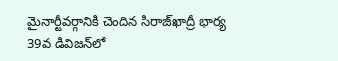మైనార్టీవర్గానికి చెందిన సిరాజ్‌ఖాద్రీ భార్య 39వ డివిజన్‌లో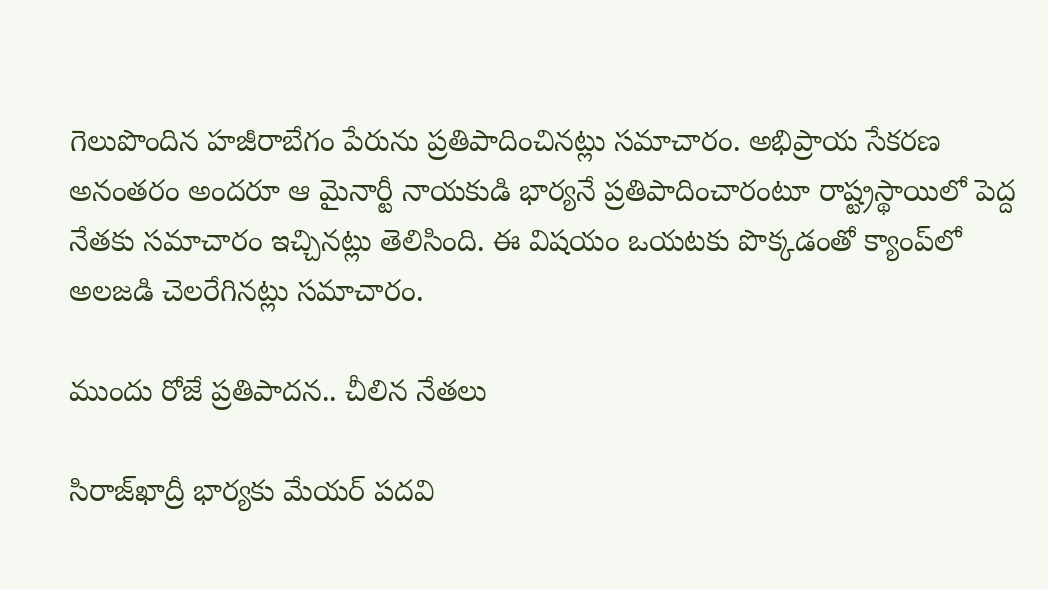గెలుపొందిన హజీరాబేగం పేరును ప్రతిపాదించినట్లు సమాచారం. అభిప్రాయ సేకరణ అనంతరం అందరూ ఆ మైనార్టీ నాయకుడి భార్యనే ప్రతిపాదించారంటూ రాష్ట్రస్థాయిలో పెద్ద నేతకు సమాచారం ఇచ్చినట్లు తెలిసింది. ఈ విషయం ఒయటకు పొక్కడంతో క్యాంప్‌లో అలజడి చెలరేగినట్లు సమాచారం.

ముందు రోజే ప్రతిపాదన.. చీలిన నేతలు

సిరాజ్‌ఖాద్రీ భార్యకు మేయర్‌ పదవి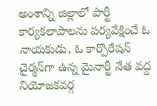అంశాన్ని జిల్లాలో పార్టీ కార్యకలాపాలను పర్యవేక్షించే ఓ నాయకుడు, ఓ కార్పొరేషన్‌ చైర్మన్‌గా ఉన్న మైనార్టీ నేత వద్ద నియోజకవర్గ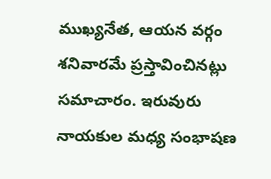ముఖ్యనేత, ఆయన వర్గం శనివారమే ప్రస్తావించినట్లు సమాచారం. ఇరువురు నాయకుల మధ్య సంభాషణ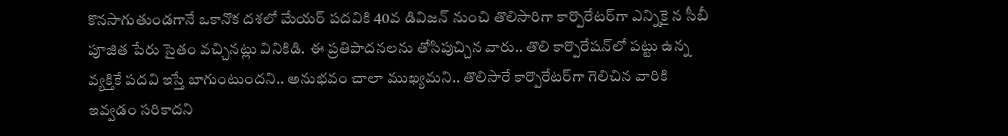కొనసాగుతుండగానే ఒకానొక దశలో మేయర్‌ పదవికి 40వ డివిజన్‌ నుంచి తొలిసారిగా కార్పొరేటర్‌గా ఎన్నికై న సీబీ పూజిత పేరు సైతం వచ్చినట్లు వినికిడి. ఈ ప్రతిపాదనలను తోసిపుచ్చిన వారు.. తొలి కార్పొరేషన్‌లో పట్టు ఉన్న వ్యక్తికే పదవి ఇస్తే బాగుంటుందని.. అనుభవం చాలా ముఖ్యమని.. తొలిసారే కార్పొరేటర్‌గా గెలిచిన వారికి ఇవ్వడం సరికాదని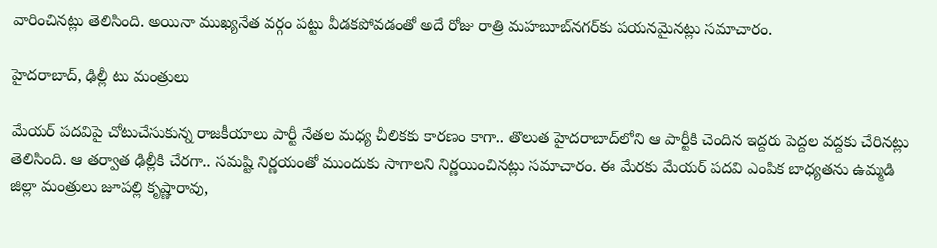వారించినట్లు తెలిసింది. అయినా ముఖ్యనేత వర్గం పట్టు వీడకపోవడంతో అదే రోజు రాత్రి మహబూబ్‌నగర్‌కు పయనమైనట్లు సమాచారం.

హైదరాబాద్‌, ఢిల్లీ టు మంత్రులు

మేయర్‌ పదవిపై చోటుచేసుకున్న రాజకీయాలు పార్టీ నేతల మధ్య చీలికకు కారణం కాగా.. తొలుత హైదరాబాద్‌లోని ఆ పార్టీకి చెందిన ఇద్దరు పెద్దల వద్దకు చేరినట్లు తెలిసింది. ఆ తర్వాత ఢిల్లీకి చేరగా.. సమష్టి నిర్ణయంతో ముందుకు సాగాలని నిర్ణయించినట్లు సమాచారం. ఈ మేరకు మేయర్‌ పదవి ఎంపిక బాధ్యతను ఉమ్మడి జిల్లా మంత్రులు జూపల్లి కృష్ణారావు,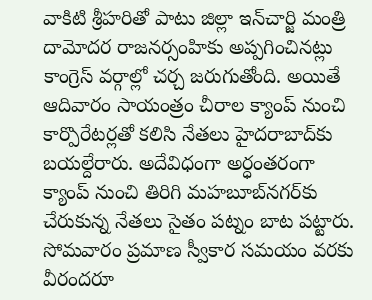వాకిటి శ్రీహరితో పాటు జిల్లా ఇన్‌చార్జి మంత్రి దామోదర రాజనర్సంహికు అప్పగించినట్లు కాంగ్రెస్‌ వర్గాల్లో చర్చ జరుగుతోంది. అయితే ఆదివారం సాయంత్రం చీరాల క్యాంప్‌ నుంచి కార్పొరేటర్లతో కలిసి నేతలు హైదరాబాద్‌కు బయల్దేరారు. అదేవిధంగా అర్ధంతరంగా క్యాంప్‌ నుంచి తిరిగి మహబూబ్‌నగర్‌కు చేరుకున్న నేతలు సైతం పట్నం బాట పట్టారు. సోమవారం ప్రమాణ స్వీకార సమయం వరకు వీరందరూ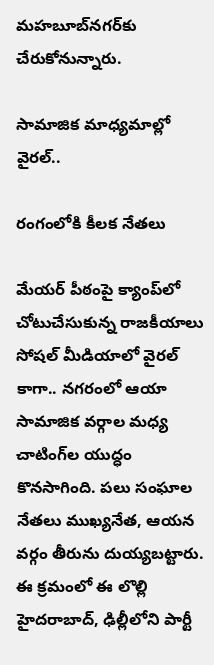మహబూబ్‌నగర్‌కు చేరుకోనున్నారు.

సామాజిక మాధ్యమాల్లో వైరల్‌..

రంగంలోకి కీలక నేతలు

మేయర్‌ పీఠంపై క్యాంప్‌లో చోటుచేసుకున్న రాజకీయాలు సోషల్‌ మీడియాలో వైరల్‌ కాగా.. నగరంలో ఆయా సామాజిక వర్గాల మధ్య చాటింగ్‌ల యుద్ధం కొనసాగింది. పలు సంఘాల నేతలు ముఖ్యనేత, ఆయన వర్గం తీరును దుయ్యబట్టారు. ఈ క్రమంలో ఈ లొల్లి హైదరాబాద్‌, ఢిల్లీలోని పార్టీ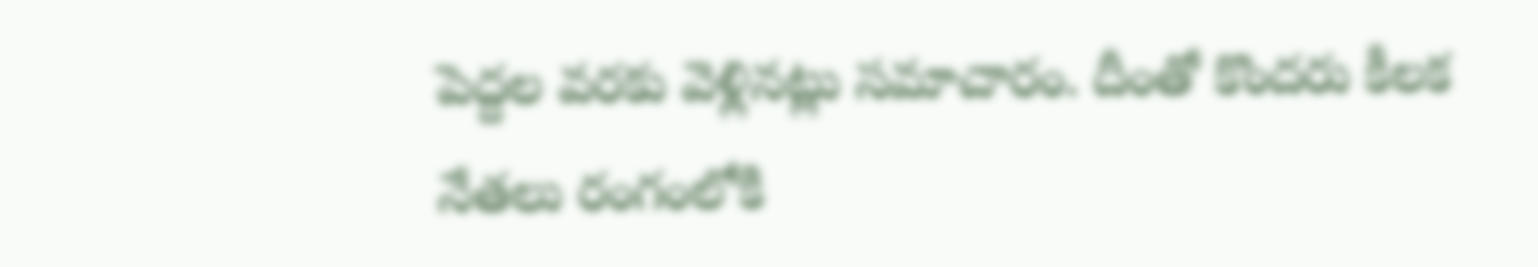పెద్దల వరకు వెళ్లినట్లు సమాచారం. దీంతో కొందరు కీలక నేతలు రంగంలోకి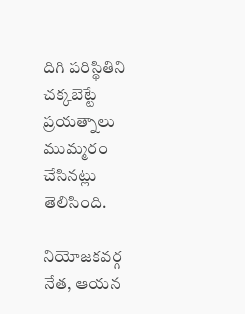దిగి పరిస్థితిని చక్కబెట్టే ప్రయత్నాలు ముమ్మరం చేసినట్లు తెలిసింది.

నియోజకవర్గ నేత, ఆయన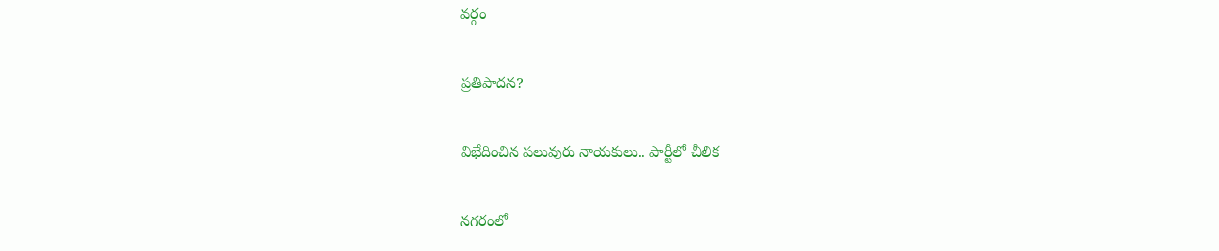వర్గం

ప్రతిపాదన?

విభేదించిన పలువురు నాయకులు.. పార్టీలో చీలిక

నగరంలో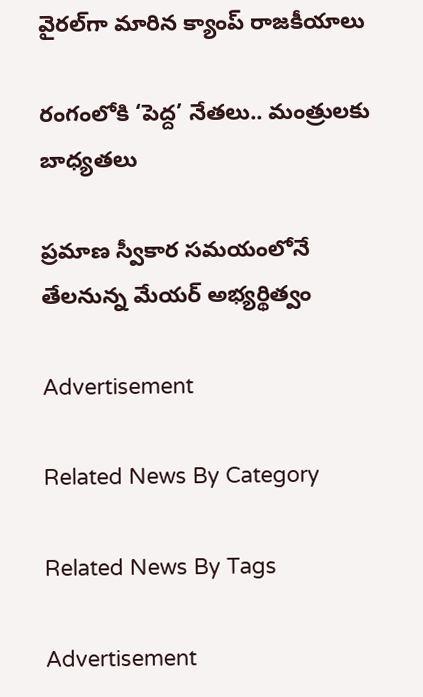వైరల్‌గా మారిన క్యాంప్‌ రాజకీయాలు

రంగంలోకి ‘పెద్ద’ నేతలు.. మంత్రులకు బాధ్యతలు

ప్రమాణ స్వీకార సమయంలోనే తేలనున్న మేయర్‌ అభ్యర్థిత్వం

Advertisement

Related News By Category

Related News By Tags

Advertisement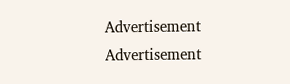Advertisement
Advertisement